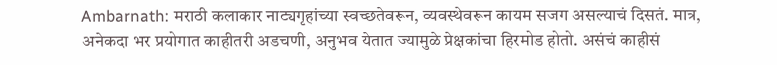Ambarnath: मराठी कलाकार नाट्यगृहांच्या स्वच्छतेवरून, व्यवस्थेवरून कायम सजग असल्याचं दिसतं. मात्र, अनेकदा भर प्रयोगात काहीतरी अडचणी, अनुभव येतात ज्यामुळे प्रेक्षकांचा हिरमोड होतो. असंचं काहीसं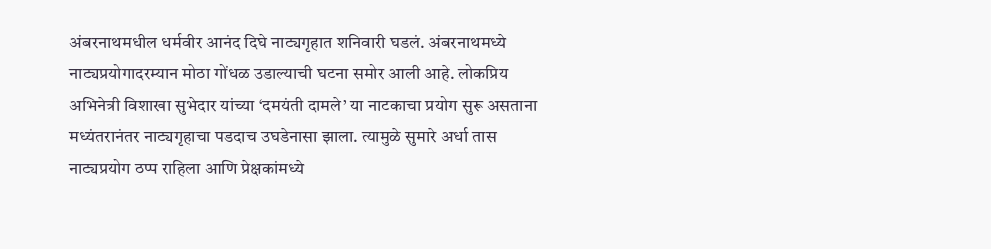अंबरनाथमधील धर्मवीर आनंद दिघे नाट्यगृहात शनिवारी घडलं. अंबरनाथमध्ये  नाट्यप्रयोगादरम्यान मोठा गोंधळ उडाल्याची घटना समोर आली आहे. लोकप्रिय अभिनेत्री विशाखा सुभेदार यांच्या ‘दमयंती दामले’ या नाटकाचा प्रयोग सुरू असताना मध्यंतरानंतर नाट्यगृहाचा पडदाच उघडेनासा झाला. त्यामुळे सुमारे अर्धा तास नाट्यप्रयोग ठप्प राहिला आणि प्रेक्षकांमध्ये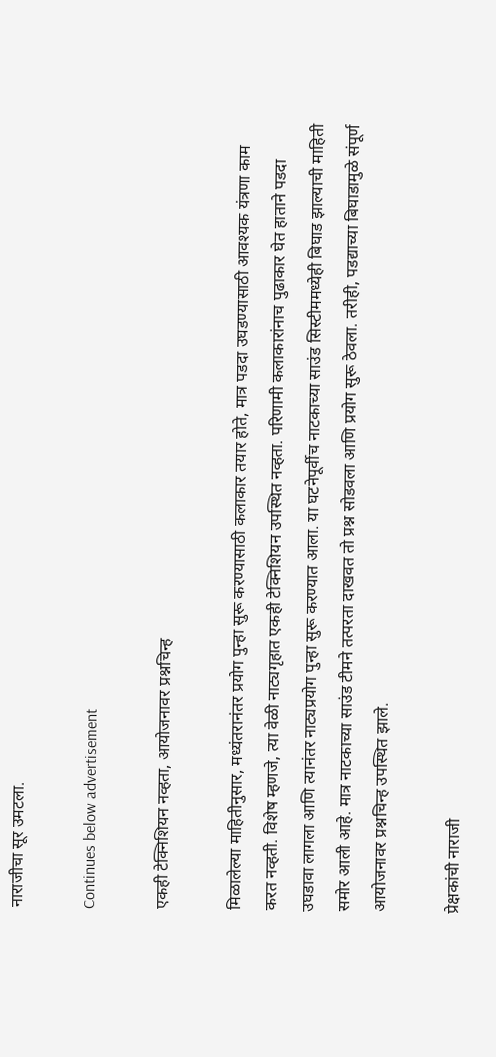नाराजीचा सूर उमटला.

Continues below advertisement

एकही टेक्निशियन नव्हता, आयोजनावर प्रश्नचिन्ह

मिळालेल्या माहितीनुसार, मध्यंतरानंतर प्रयोग पुन्हा सुरू करण्यासाठी कलाकार तयार होते, मात्र पडदा उघडण्यासाठी आवश्यक यंत्रणा काम करत नव्हती. विशेष म्हणजे, त्या वेळी नाट्यगृहात एकही टेक्निशियन उपस्थित नव्हता. परिणामी कलाकारांनाच पुढाकार घेत हाताने पडदा उघडावा लागला आणि त्यानंतर नाट्यप्रयोग पुन्हा सुरू करण्यात आला. या घटनेपूर्वीच नाटकाच्या साउंड सिस्टीममध्येही बिघाड झाल्याची माहिती समोर आली आहे. मात्र नाटकाच्या साउंड टीमने तत्परता दाखवत तो प्रश्न सोडवला आणि प्रयोग सुरू ठेवला. तरीही, पडद्याच्या बिघाडामुळे संपूर्ण आयोजनावर प्रश्नचिन्ह उपस्थित झाले.

प्रेक्षकांची नाराजी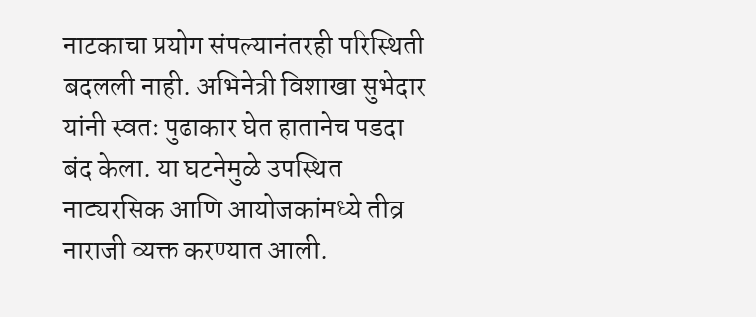नाटकाचा प्रयोग संपल्यानंतरही परिस्थिती बदलली नाही. अभिनेत्री विशाखा सुभेदार यांनी स्वतः पुढाकार घेत हातानेच पडदा बंद केला. या घटनेमुळे उपस्थित नाट्यरसिक आणि आयोजकांमध्ये तीव्र नाराजी व्यक्त करण्यात आली.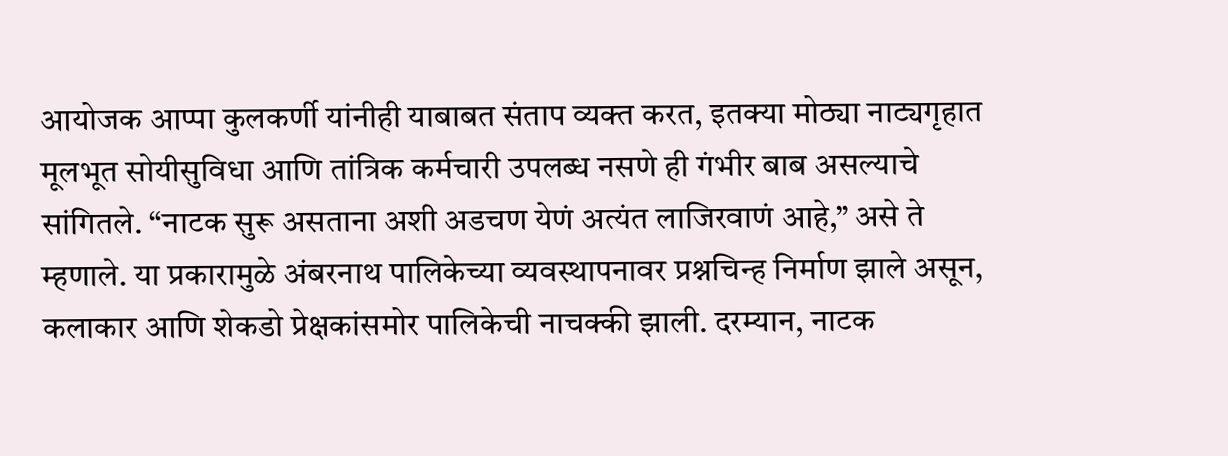आयोजक आप्पा कुलकर्णी यांनीही याबाबत संताप व्यक्त करत, इतक्या मोठ्या नाट्यगृहात मूलभूत सोयीसुविधा आणि तांत्रिक कर्मचारी उपलब्ध नसणे ही गंभीर बाब असल्याचे सांगितले. “नाटक सुरू असताना अशी अडचण येणं अत्यंत लाजिरवाणं आहे,” असे ते म्हणाले. या प्रकारामुळे अंबरनाथ पालिकेच्या व्यवस्थापनावर प्रश्नचिन्ह निर्माण झाले असून, कलाकार आणि शेकडो प्रेक्षकांसमोर पालिकेची नाचक्की झाली. दरम्यान, नाटक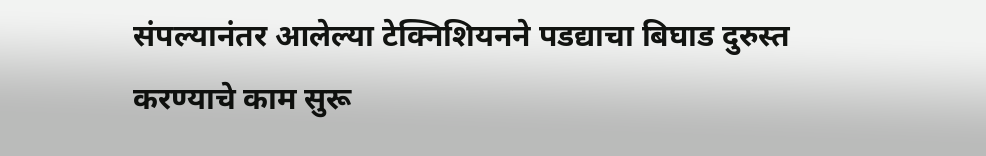संपल्यानंतर आलेल्या टेक्निशियनने पडद्याचा बिघाड दुरुस्त करण्याचे काम सुरू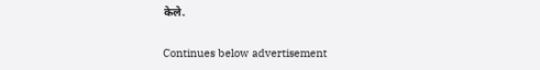केले.

Continues below advertisement